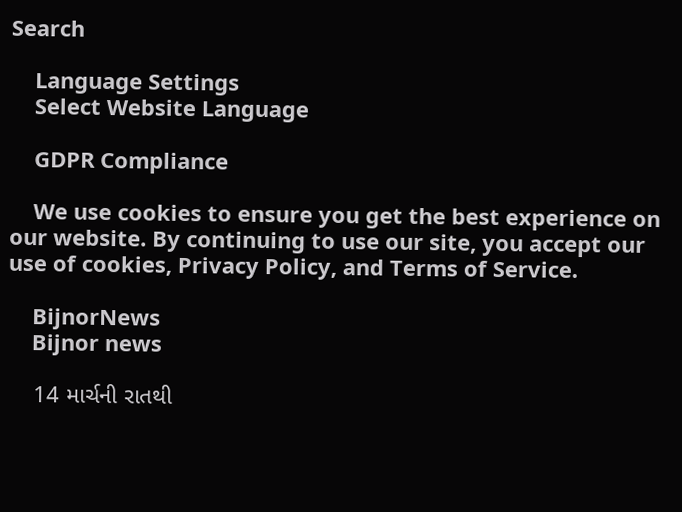Search

    Language Settings
    Select Website Language

    GDPR Compliance

    We use cookies to ensure you get the best experience on our website. By continuing to use our site, you accept our use of cookies, Privacy Policy, and Terms of Service.

    BijnorNews
    Bijnor news

    14 માર્ચની રાતથી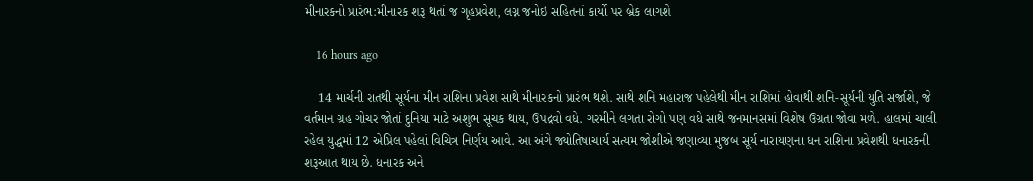મીનારકનો પ્રારંભ:મીનારક શરૂ થતાં જ ગૃહપ્રવેશ, લગ્ન જનોઇ સહિતનાં કાર્યો પર બ્રેક લાગશે

    16 hours ago

    14 માર્ચની રાતથી સૂર્યના મીન રાશિના પ્રવેશ સાથે મીનારકનો પ્રારંભ થશે. સાથે શનિ મહારાજ પહેલેથી મીન રાશિમાં હોવાથી શનિ-સૂર્યની યુતિ સર્જાશે, જે વર્તમાન ગ્રહ ગોચર જોતાં દુનિયા માટે અશુભ સૂચક થાય, ઉપદ્રવો વધે. ગરમીને લગતા રોગો પણ વધે સાથે જનમાનસમાં વિશેષ ઉગ્રતા જોવા મળે. હાલમાં ચાલી રહેલ યુદ્ધમાં 12 એપ્રિલ પહેલાં વિચિત્ર નિર્ણય આવે. આ અંગે જ્યોતિષાચાર્ય સત્યમ જોશીએ જણાવ્યા મુજબ સૂર્ય નારાયણના ધન રાશિના પ્રવેશથી ધનારકની શરૂઆત થાય છે. ધનારક અને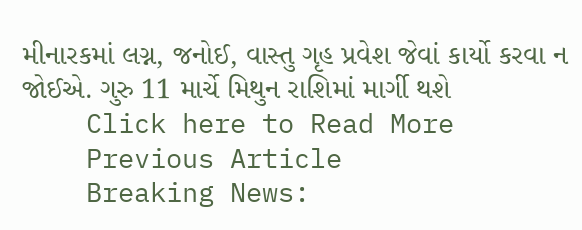મીનારકમાં લગ્ન, જનોઈ, વાસ્તુ ગૃહ પ્રવેશ જેવાં કાર્યો કરવા ન જોઈએ. ગુરુ 11 માર્ચે મિથુન રાશિમાં માર્ગી થશે
    Click here to Read More
    Previous Article
    Breaking News: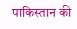पाकिस्तान की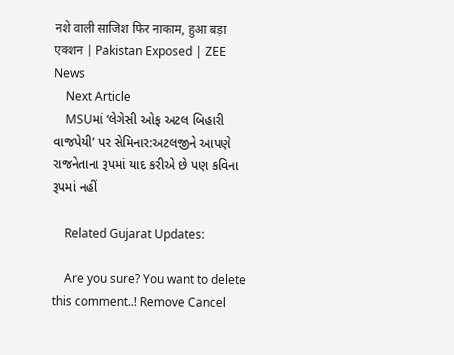नशे वाली साजिश फिर नाकाम, हुआ बड़ा एक्शन | Pakistan Exposed | ZEE News
    Next Article
    MSUમાં ‘લેગેસી ઓફ અટલ બિહારી વાજપેયી’ પર સેમિનાર:અટલજીને આપણે રાજનેતાના રૂપમાં યાદ કરીએ છે પણ કવિના રૂપમાં નહીં

    Related Gujarat Updates:

    Are you sure? You want to delete this comment..! Remove Cancel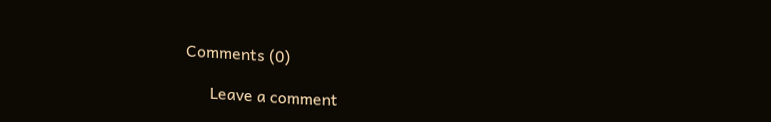Comments (0)

      Leave a comment